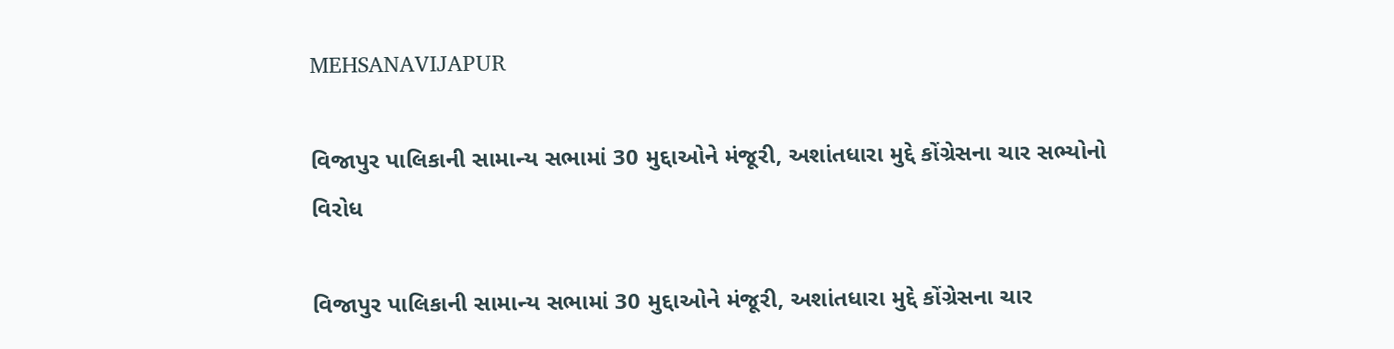MEHSANAVIJAPUR

વિજાપુર પાલિકાની સામાન્ય સભામાં 30 મુદ્દાઓને મંજૂરી, અશાંતધારા મુદ્દે કોંગ્રેસના ચાર સભ્યોનો વિરોધ

વિજાપુર પાલિકાની સામાન્ય સભામાં 30 મુદ્દાઓને મંજૂરી, અશાંતધારા મુદ્દે કોંગ્રેસના ચાર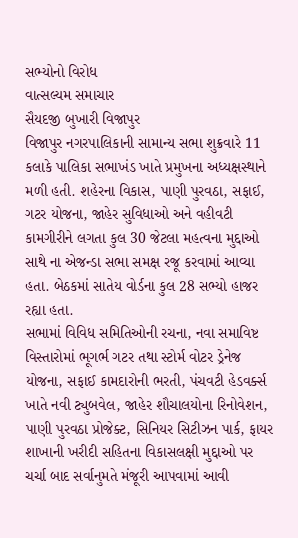સભ્યોનો વિરોધ
વાત્સલ્યમ સમાચાર
સૈયદજી બુખારી વિજાપુર
વિજાપુર નગરપાલિકાની સામાન્ય સભા શુક્રવારે 11 કલાકે પાલિકા સભાખંડ ખાતે પ્રમુખના અધ્યક્ષસ્થાને મળી હતી. શહેરના વિકાસ, પાણી પુરવઠા, સફાઈ, ગટર યોજના, જાહેર સુવિધાઓ અને વહીવટી કામગીરીને લગતા કુલ 30 જેટલા મહત્વના મુદ્દાઓ સાથે ના એજન્ડા સભા સમક્ષ રજૂ કરવામાં આવ્યા હતા. બેઠકમાં સાતેય વોર્ડના કુલ 28 સભ્યો હાજર રહ્યા હતા.
સભામાં વિવિધ સમિતિઓની રચના, નવા સમાવિષ્ટ વિસ્તારોમાં ભૂગર્ભ ગટર તથા સ્ટોર્મ વોટર ડ્રેનેજ યોજના, સફાઈ કામદારોની ભરતી, પંચવટી હેડવર્ક્સ ખાતે નવી ટ્યુબવેલ, જાહેર શૌચાલયોના રિનોવેશન, પાણી પુરવઠા પ્રોજેક્ટ, સિનિયર સિટીઝન પાર્ક, ફાયર શાખાની ખરીદી સહિતના વિકાસલક્ષી મુદ્દાઓ પર ચર્ચા બાદ સર્વાનુમતે મંજૂરી આપવામાં આવી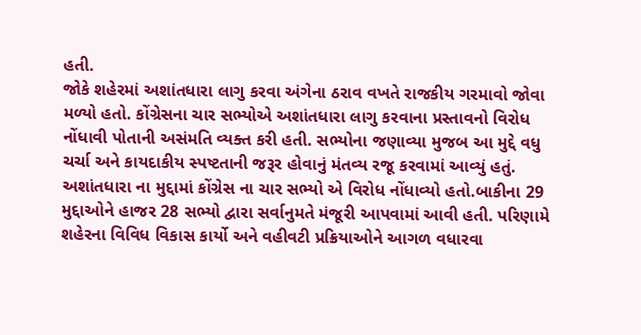હતી.
જોકે શહેરમાં અશાંતધારા લાગુ કરવા અંગેના ઠરાવ વખતે રાજકીય ગરમાવો જોવા મળ્યો હતો. કોંગ્રેસના ચાર સભ્યોએ અશાંતધારા લાગુ કરવાના પ્રસ્તાવનો વિરોધ નોંધાવી પોતાની અસંમતિ વ્યક્ત કરી હતી. સભ્યોના જણાવ્યા મુજબ આ મુદ્દે વધુ ચર્ચા અને કાયદાકીય સ્પષ્ટતાની જરૂર હોવાનું મંતવ્ય રજૂ કરવામાં આવ્યું હતું.
અશાંતધારા ના મુદ્દામાં કોંગ્રેસ ના ચાર સભ્યો એ વિરોધ નોંધાવ્યો હતો.બાકીના 29 મુદ્દાઓને હાજર 28 સભ્યો દ્વારા સર્વાનુમતે મંજૂરી આપવામાં આવી હતી. પરિણામે શહેરના વિવિધ વિકાસ કાર્યો અને વહીવટી પ્રક્રિયાઓને આગળ વધારવા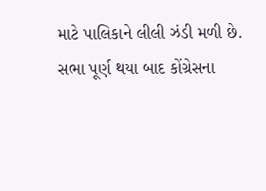માટે પાલિકાને લીલી ઝંડી મળી છે.
સભા પૂર્ણ થયા બાદ કોંગ્રેસના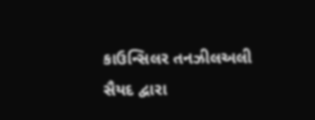કાઉન્સિલર તનઝીલઅલી સૈયદ દ્વારા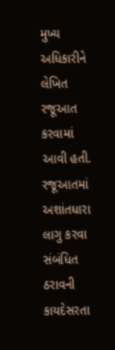મુખ્ય અધિકારીને લેખિત રજૂઆત કરવામાં આવી હતી. રજૂઆતમાં અશાંતધારા લાગુ કરવા સંબંધિત ઠરાવની કાયદેસરતા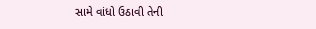સામે વાંધો ઉઠાવી તેની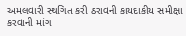અમલવારી સ્થગિત કરી ઠરાવની કાયદાકીય સમીક્ષા કરવાની માંગ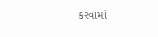કરવામાં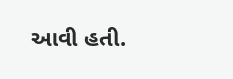આવી હતી.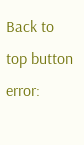Back to top button
error: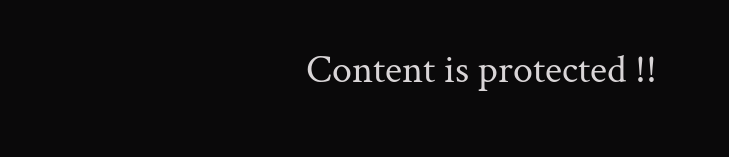Content is protected !!